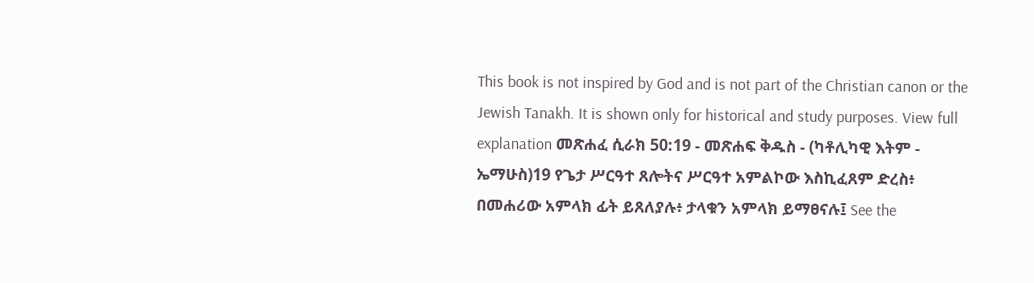This book is not inspired by God and is not part of the Christian canon or the Jewish Tanakh. It is shown only for historical and study purposes. View full explanation መጽሐፈ ሲራክ 50:19 - መጽሐፍ ቅዱስ - (ካቶሊካዊ እትም - ኤማሁስ)19 የጌታ ሥርዓተ ጸሎትና ሥርዓተ አምልኮው እስኪፈጸም ድረስ፥ በመሐሪው አምላክ ፊት ይጸለያሉ፥ ታላቁን አምላክ ይማፀናሉ፤ See the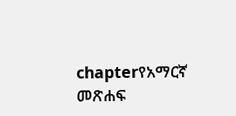chapterየአማርኛ መጽሐፍ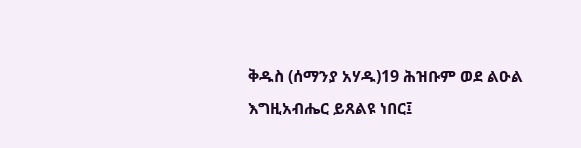ቅዱስ (ሰማንያ አሃዱ)19 ሕዝቡም ወደ ልዑል እግዚአብሔር ይጸልዩ ነበር፤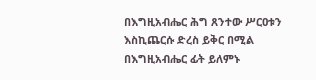በእግዚአብሔር ሕግ ጸንተው ሥርዐቱን እስኪጨርሱ ድረስ ይቅር በሚል በእግዚአብሔር ፊት ይለምኑ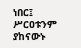ነበር፤ ሥርዐቱንም ያከናውኑ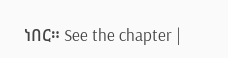ነበር። See the chapter |